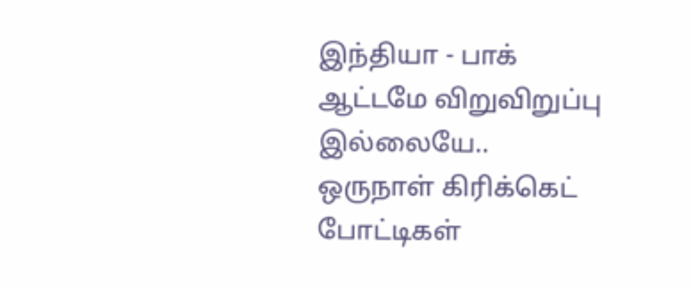இந்தியா - பாக் ஆட்டமே விறுவிறுப்பு இல்லையே.. ஒருநாள் கிரிக்கெட் போட்டிகள்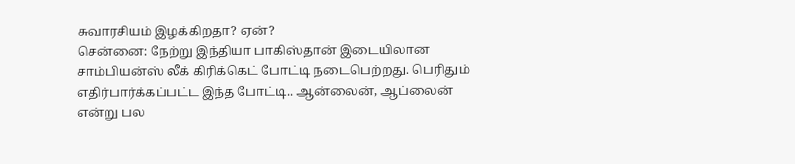சுவாரசியம் இழக்கிறதா? ஏன்?
சென்னை: நேற்று இந்தியா பாகிஸ்தான் இடையிலான சாம்பியன்ஸ் லீக் கிரிக்கெட் போட்டி நடைபெற்றது. பெரிதும் எதிர்பார்க்கப்பட்ட இந்த போட்டி.. ஆன்லைன், ஆப்லைன் என்று பல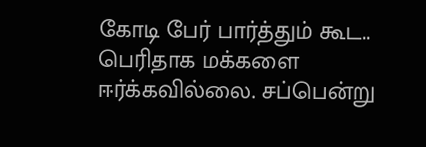கோடி பேர் பார்த்தும் கூட.. பெரிதாக மக்களை ஈர்க்கவில்லை. சப்பென்று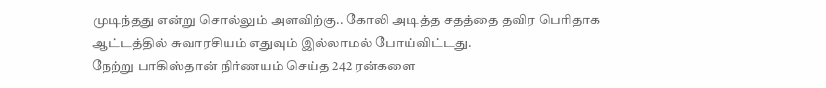முடிந்தது என்று சொல்லும் அளவிற்கு.. கோலி அடித்த சதத்தை தவிர பெரிதாக ஆட்டத்தில் சுவாரசியம் எதுவும் இல்லாமல் போய்விட்டது.
நேற்று பாகிஸ்தான் நிர்ணயம் செய்த 242 ரன்களை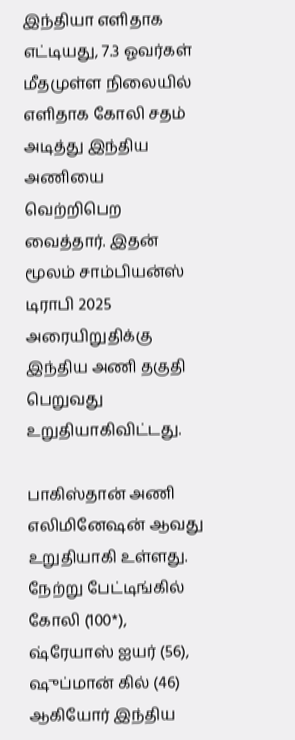இந்தியா எளிதாக எட்டியது, 7.3 ஓவர்கள் மீதமுள்ள நிலையில் எளிதாக கோலி சதம் அடித்து இந்திய அணியை வெற்றிபெற வைத்தார். இதன் மூலம் சாம்பியன்ஸ் டிராபி 2025 அரையிறுதிக்கு இந்திய அணி தகுதி பெறுவது உறுதியாகிவிட்டது.

பாகிஸ்தான் அணி எலிமினேஷன் ஆவது உறுதியாகி உள்ளது. நேற்று பேட்டிங்கில் கோலி (100*), ஷ்ரேயாஸ் ஐயர் (56), ஷுப்மான் கில் (46) ஆகியோர் இந்திய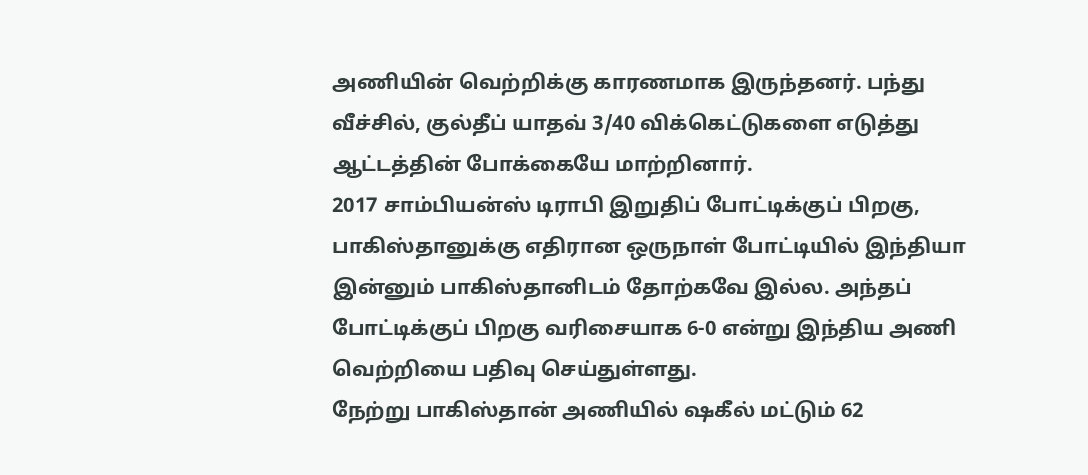அணியின் வெற்றிக்கு காரணமாக இருந்தனர். பந்து வீச்சில், குல்தீப் யாதவ் 3/40 விக்கெட்டுகளை எடுத்து ஆட்டத்தின் போக்கையே மாற்றினார்.
2017 சாம்பியன்ஸ் டிராபி இறுதிப் போட்டிக்குப் பிறகு, பாகிஸ்தானுக்கு எதிரான ஒருநாள் போட்டியில் இந்தியா இன்னும் பாகிஸ்தானிடம் தோற்கவே இல்ல. அந்தப் போட்டிக்குப் பிறகு வரிசையாக 6-0 என்று இந்திய அணி வெற்றியை பதிவு செய்துள்ளது.
நேற்று பாகிஸ்தான் அணியில் ஷகீல் மட்டும் 62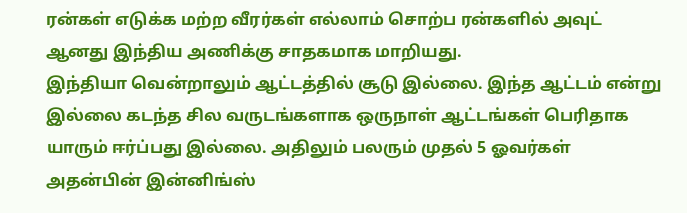ரன்கள் எடுக்க மற்ற வீரர்கள் எல்லாம் சொற்ப ரன்களில் அவுட் ஆனது இந்திய அணிக்கு சாதகமாக மாறியது.
இந்தியா வென்றாலும் ஆட்டத்தில் சூடு இல்லை. இந்த ஆட்டம் என்று இல்லை கடந்த சில வருடங்களாக ஒருநாள் ஆட்டங்கள் பெரிதாக யாரும் ஈர்ப்பது இல்லை. அதிலும் பலரும் முதல் 5 ஓவர்கள் அதன்பின் இன்னிங்ஸ்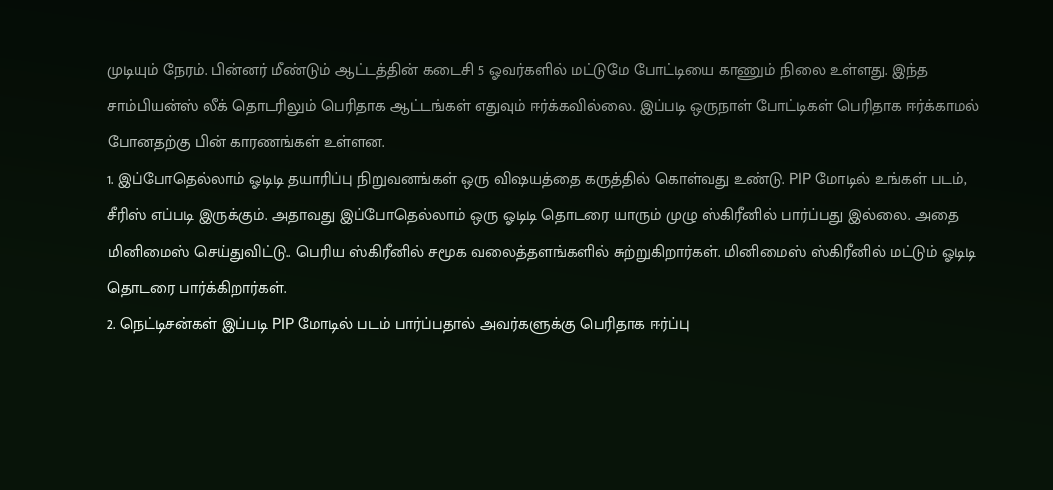முடியும் நேரம். பின்னர் மீண்டும் ஆட்டத்தின் கடைசி 5 ஓவர்களில் மட்டுமே போட்டியை காணும் நிலை உள்ளது. இந்த சாம்பியன்ஸ் லீக் தொடரிலும் பெரிதாக ஆட்டங்கள் எதுவும் ஈர்க்கவில்லை. இப்படி ஒருநாள் போட்டிகள் பெரிதாக ஈர்க்காமல் போனதற்கு பின் காரணங்கள் உள்ளன.
1. இப்போதெல்லாம் ஓடிடி தயாரிப்பு நிறுவனங்கள் ஒரு விஷயத்தை கருத்தில் கொள்வது உண்டு. PIP மோடில் உங்கள் படம், சீரிஸ் எப்படி இருக்கும். அதாவது இப்போதெல்லாம் ஒரு ஓடிடி தொடரை யாரும் முழு ஸ்கிரீனில் பார்ப்பது இல்லை. அதை மினிமைஸ் செய்துவிட்டு.. பெரிய ஸ்கிரீனில் சமூக வலைத்தளங்களில் சுற்றுகிறார்கள். மினிமைஸ் ஸ்கிரீனில் மட்டும் ஓடிடி தொடரை பார்க்கிறார்கள்.
2. நெட்டிசன்கள் இப்படி PIP மோடில் படம் பார்ப்பதால் அவர்களுக்கு பெரிதாக ஈர்ப்பு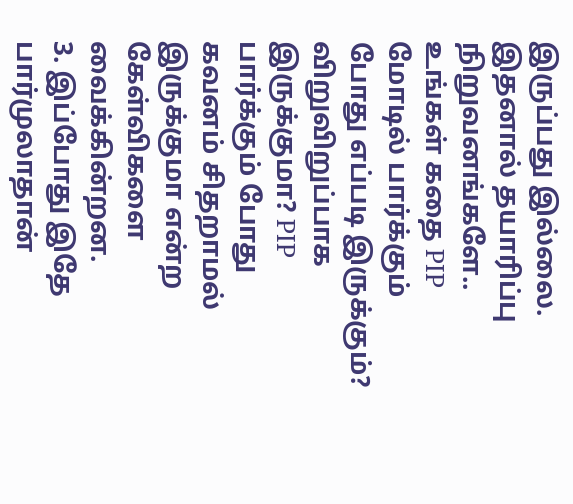இருப்பது இல்லை. இதனால் தயாரிப்பு நிறுவனங்களே.. உங்கள் கதை PIP மோடில் பார்க்கும் போது எப்படி இருக்கும்? விறுவிறுப்பாக இருக்குமா? PIP பார்க்கும் போது கவனம் சிதறாமல் இருக்குமா என்ற கேள்விகளை வைக்கின்றன.
3. இப்போது இதே பார்முலாதான்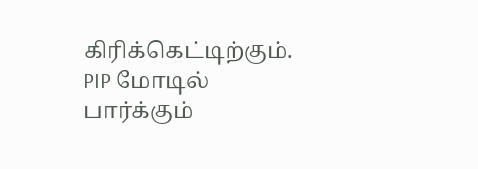கிரிக்கெட்டிற்கும். PIP மோடில் பார்க்கும்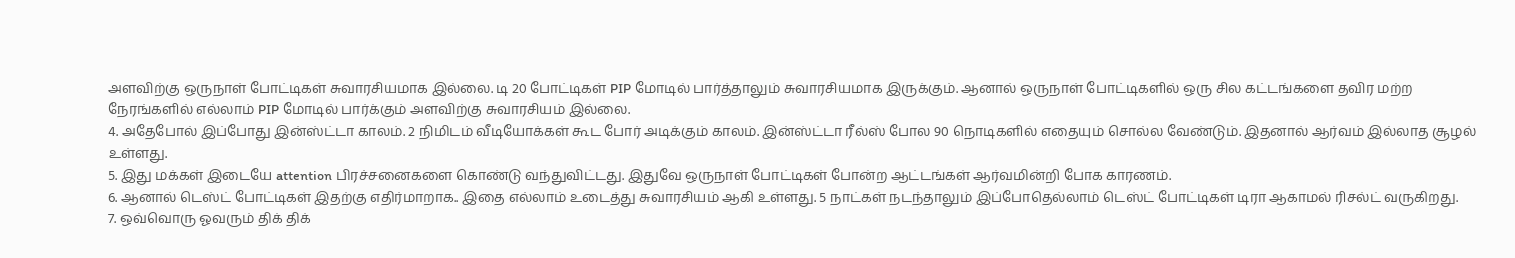அளவிற்கு ஒருநாள் போட்டிகள் சுவாரசியமாக இல்லை. டி 20 போட்டிகள் PIP மோடில் பார்த்தாலும் சுவாரசியமாக இருக்கும். ஆனால் ஒருநாள் போட்டிகளில் ஒரு சில கட்டங்களை தவிர மற்ற நேரங்களில் எல்லாம் PIP மோடில் பார்க்கும் அளவிற்கு சுவாரசியம் இல்லை.
4. அதேபோல் இப்போது இன்ஸ்ட்டா காலம். 2 நிமிடம் வீடியோக்கள் கூட போர் அடிக்கும் காலம். இன்ஸ்ட்டா ரீல்ஸ் போல 90 நொடிகளில் எதையும் சொல்ல வேண்டும். இதனால் ஆர்வம் இல்லாத சூழல் உள்ளது.
5. இது மக்கள் இடையே attention பிரச்சனைகளை கொண்டு வந்துவிட்டது. இதுவே ஒருநாள் போட்டிகள் போன்ற ஆட்டங்கள் ஆர்வமின்றி போக காரணம்.
6. ஆனால் டெஸ்ட் போட்டிகள் இதற்கு எதிர்மாறாக.. இதை எல்லாம் உடைத்து சுவாரசியம் ஆகி உள்ளது. 5 நாட்கள் நடந்தாலும் இப்போதெல்லாம் டெஸ்ட் போட்டிகள் டிரா ஆகாமல் ரிசல்ட் வருகிறது.
7. ஒவ்வொரு ஓவரும் திக் திக்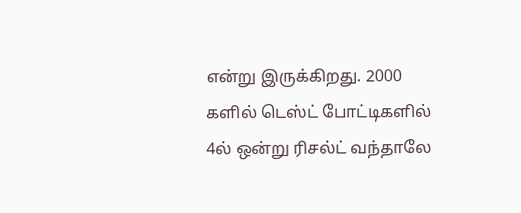என்று இருக்கிறது. 2000 களில் டெஸ்ட் போட்டிகளில் 4ல் ஒன்று ரிசல்ட் வந்தாலே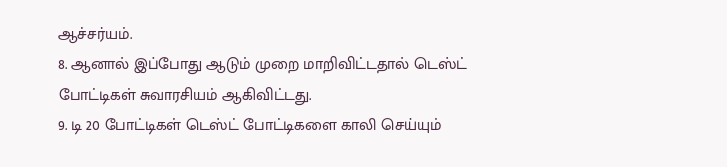ஆச்சர்யம்.
8. ஆனால் இப்போது ஆடும் முறை மாறிவிட்டதால் டெஸ்ட் போட்டிகள் சுவாரசியம் ஆகிவிட்டது.
9. டி 20 போட்டிகள் டெஸ்ட் போட்டிகளை காலி செய்யும்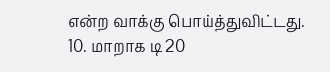என்ற வாக்கு பொய்த்துவிட்டது.
10. மாறாக டி 20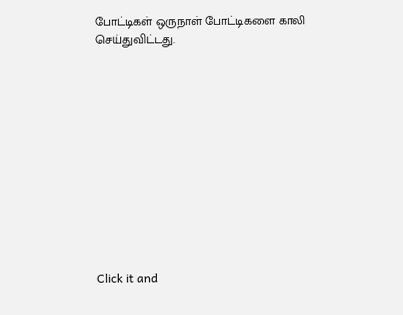போட்டிகள் ஒருநாள் போட்டிகளை காலி செய்துவிட்டது.












Click it and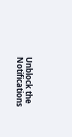Unblock the Notifications